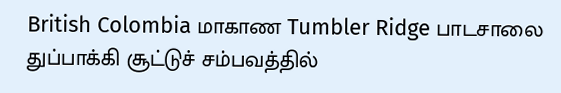British Colombia மாகாண Tumbler Ridge பாடசாலை துப்பாக்கி சூட்டுச் சம்பவத்தில்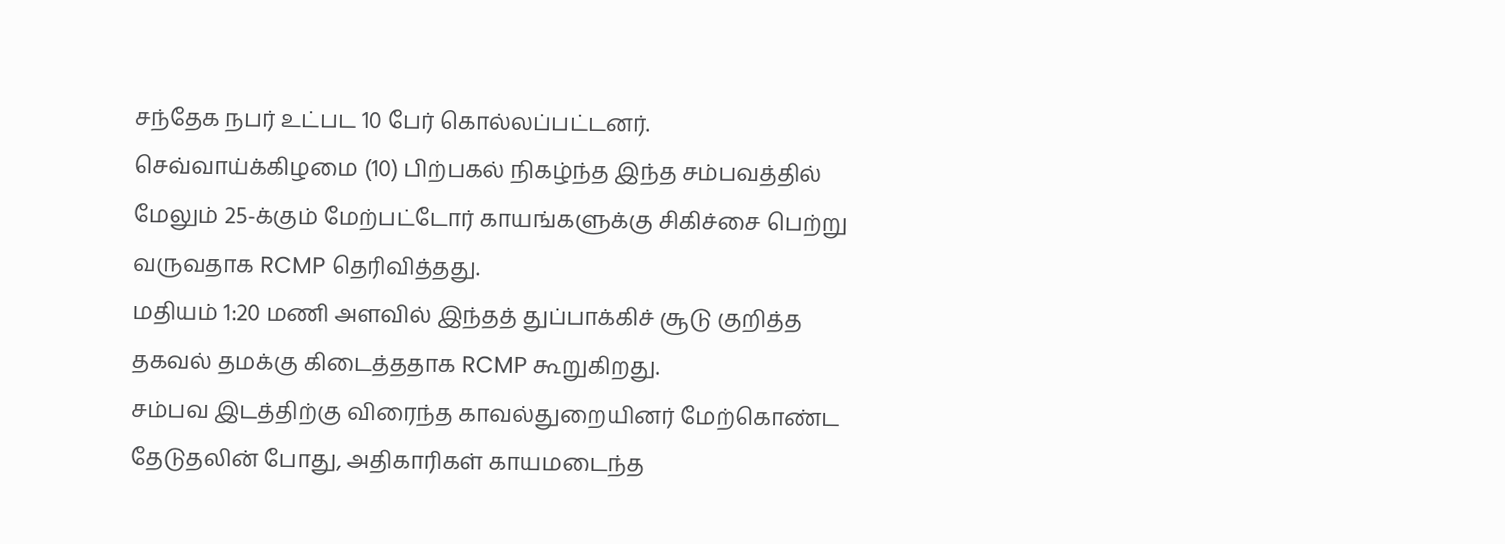சந்தேக நபர் உட்பட 10 பேர் கொல்லப்பட்டனர்.
செவ்வாய்க்கிழமை (10) பிற்பகல் நிகழ்ந்த இந்த சம்பவத்தில் மேலும் 25-க்கும் மேற்பட்டோர் காயங்களுக்கு சிகிச்சை பெற்று வருவதாக RCMP தெரிவித்தது.
மதியம் 1:20 மணி அளவில் இந்தத் துப்பாக்கிச் சூடு குறித்த தகவல் தமக்கு கிடைத்ததாக RCMP கூறுகிறது.
சம்பவ இடத்திற்கு விரைந்த காவல்துறையினர் மேற்கொண்ட தேடுதலின் போது, அதிகாரிகள் காயமடைந்த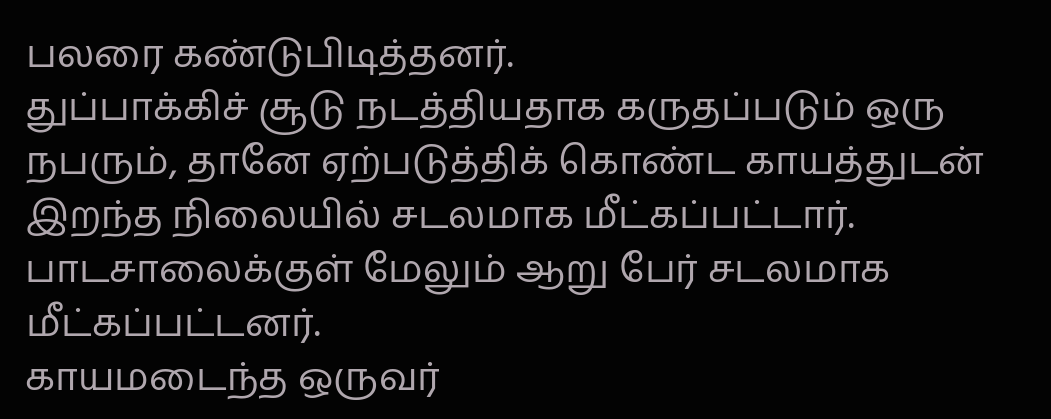பலரை கண்டுபிடித்தனர்.
துப்பாக்கிச் சூடு நடத்தியதாக கருதப்படும் ஒரு நபரும், தானே ஏற்படுத்திக் கொண்ட காயத்துடன் இறந்த நிலையில் சடலமாக மீட்கப்பட்டார்.
பாடசாலைக்குள் மேலும் ஆறு பேர் சடலமாக மீட்கப்பட்டனர்.
காயமடைந்த ஒருவர்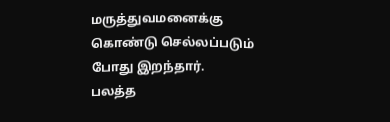மருத்துவமனைக்கு கொண்டு செல்லப்படும் போது இறந்தார்.
பலத்த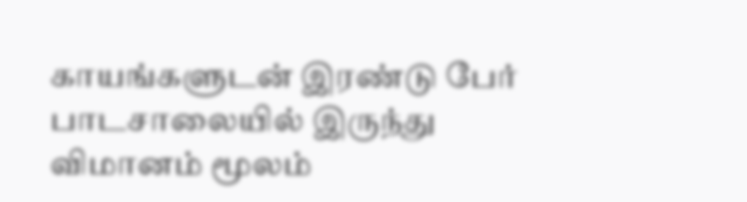காயங்களுடன் இரண்டு பேர் பாடசாலையில் இருந்து விமானம் மூலம்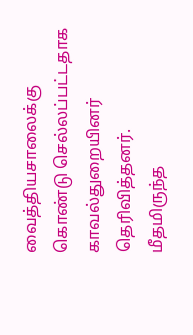வைத்தியசாலைக்கு கொண்டு செல்லப்பட்டதாக காவல்துறையினர் தெரிவித்தனர்.
மீதமிருந்த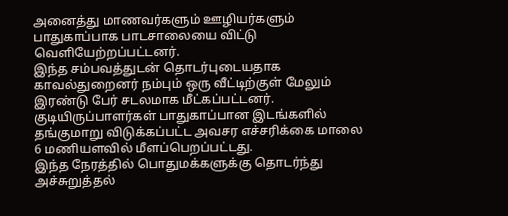அனைத்து மாணவர்களும் ஊழியர்களும் பாதுகாப்பாக பாடசாலையை விட்டு வெளியேற்றப்பட்டனர்.
இந்த சம்பவத்துடன் தொடர்புடையதாக காவல்துறைனர் நம்பும் ஒரு வீட்டிற்குள் மேலும் இரண்டு பேர் சடலமாக மீட்கப்பட்டனர்.
குடியிருப்பாளர்கள் பாதுகாப்பான இடங்களில் தங்குமாறு விடுக்கப்பட்ட அவசர எச்சரிக்கை மாலை 6 மணியளவில் மீளப்பெறப்பட்டது.
இந்த நேரத்தில் பொதுமக்களுக்கு தொடர்ந்து அச்சுறுத்தல்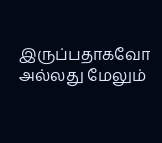இருப்பதாகவோ அல்லது மேலும்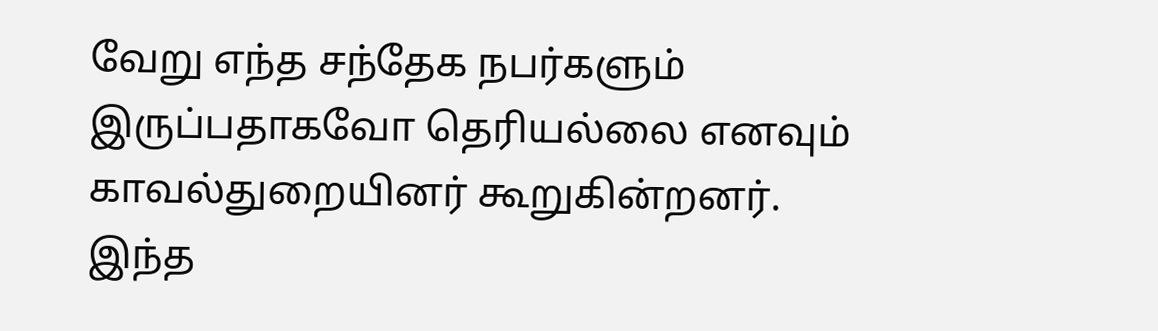வேறு எந்த சந்தேக நபர்களும் இருப்பதாகவோ தெரியல்லை எனவும் காவல்துறையினர் கூறுகின்றனர்.
இந்த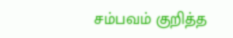சம்பவம் குறித்த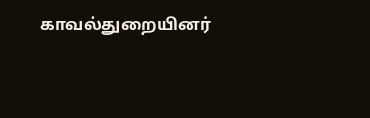காவல்துறையினர்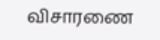விசாரணை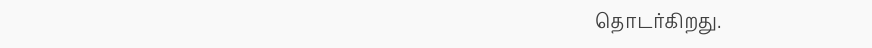தொடர்கிறது.